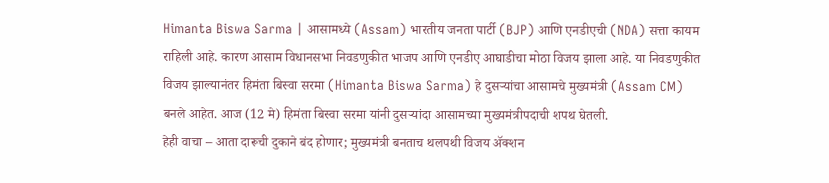Himanta Biswa Sarma | आसामध्ये (Assam) भारतीय जनता पार्टी (BJP) आणि एनडीएची (NDA) सत्ता कायम राहिली आहे. कारण आसाम विधानसभा निवडणुकीत भाजप आणि एनडीए आघाडीचा मोठा विजय झाला आहे. या निवडणुकीत विजय झाल्यानंतर हिमंता बिस्वा सरमा (Himanta Biswa Sarma) हे दुसऱ्यांचा आसामचे मुख्यमंत्री (Assam CM) बनले आहेत. आज (12 मे) हिमंता बिस्वा सरमा यांनी दुसऱ्यांदा आसामच्या मुख्यमंत्रीपदाची शपथ घेतली.
हेही वाचा – आता दारूची दुकाने बंद होणार; मुख्यमंत्री बनताच थलपथी विजय ॲक्शन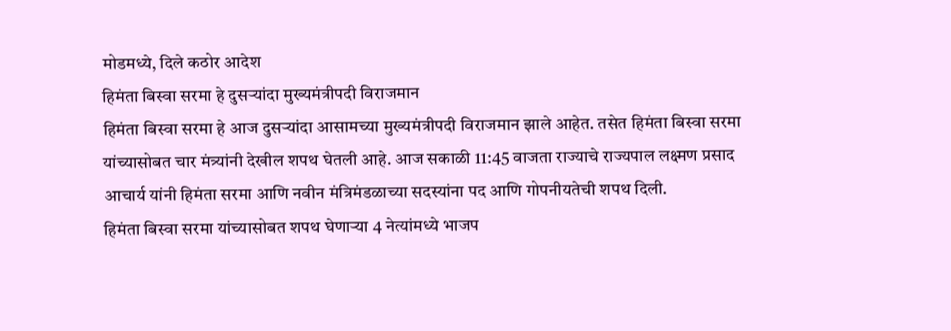मोडमध्ये, दिले कठोर आदेश
हिमंता बिस्वा सरमा हे दुसऱ्यांदा मुख्यमंत्रीपदी विराजमान
हिमंता बिस्वा सरमा हे आज दुसऱ्यांदा आसामच्या मुख्यमंत्रीपदी विराजमान झाले आहेत. तसेत हिमंता बिस्वा सरमा यांच्यासोबत चार मंत्र्यांनी देखील शपथ घेतली आहे. आज सकाळी 11:45 वाजता राज्याचे राज्यपाल लक्ष्मण प्रसाद आचार्य यांनी हिमंता सरमा आणि नवीन मंत्रिमंडळाच्या सदस्यांना पद आणि गोपनीयतेची शपथ दिली.
हिमंता बिस्वा सरमा यांच्यासोबत शपथ घेणाऱ्या 4 नेत्यांमध्ये भाजप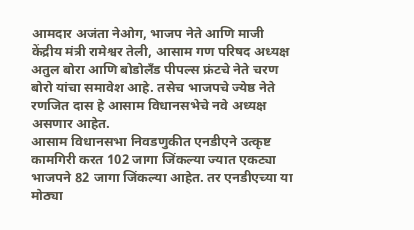आमदार अजंता नेओग, भाजप नेते आणि माजी केंद्रीय मंत्री रामेश्वर तेली, आसाम गण परिषद अध्यक्ष अतुल बोरा आणि बोडोलँड पीपल्स फ्रंटचे नेते चरण बोरो यांचा समावेश आहे. तसेच भाजपचे ज्येष्ठ नेते रणजित दास हे आसाम विधानसभेचे नवे अध्यक्ष असणार आहेत.
आसाम विधानसभा निवडणुकीत एनडीएने उत्कृष्ट कामगिरी करत 102 जागा जिंकल्या ज्यात एकट्या भाजपने 82 जागा जिंकल्या आहेत. तर एनडीएच्या या मोठ्या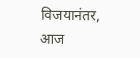विजयानंतर, आज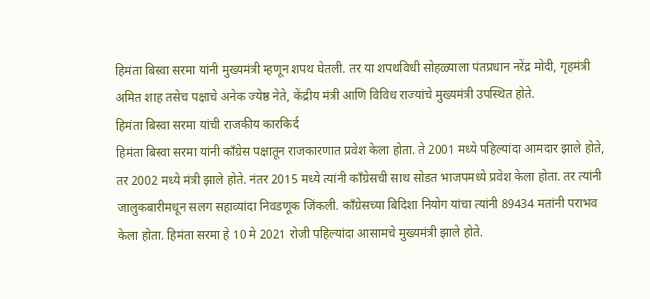हिमंता बिस्वा सरमा यांनी मुख्यमंत्री म्हणून शपथ घेतली. तर या शपथविधी सोहळ्याला पंतप्रधान नरेंद्र मोदी, गृहमंत्री अमित शाह तसेच पक्षाचे अनेक ज्येष्ठ नेते, केंद्रीय मंत्री आणि विविध राज्यांचे मुख्यमंत्री उपस्थित होते.
हिमंता बिस्वा सरमा यांची राजकीय कारकिर्द
हिमंता बिस्वा सरमा यांनी काँग्रेस पक्षातून राजकारणात प्रवेश केला होता. ते 2001 मध्ये पहिल्यांदा आमदार झाले होते, तर 2002 मध्ये मंत्री झाले होते. नंतर 2015 मध्ये त्यांनी काँग्रेसची साथ सोडत भाजपमध्ये प्रवेश केला होता. तर त्यांनी जालुकबारीमधून सलग सहाव्यांदा निवडणूक जिंकली. काँग्रेसच्या बिदिशा नियोग यांचा त्यांनी 89434 मतांनी पराभव केला होता. हिमंता सरमा हे 10 मे 2021 रोजी पहिल्यांदा आसामचे मुख्यमंत्री झाले होते.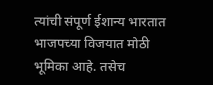त्यांची संपूर्ण ईशान्य भारतात भाजपच्या विजयात मोठी भूमिका आहे. तसेच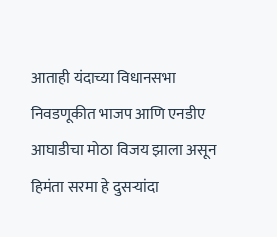आताही यंदाच्या विधानसभा निवडणूकीत भाजप आणि एनडीए आघाडीचा मोठा विजय झाला असून हिमंता सरमा हे दुसऱ्यांदा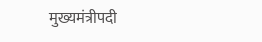मुख्यमंत्रीपदी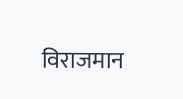विराजमान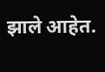झाले आहेत.